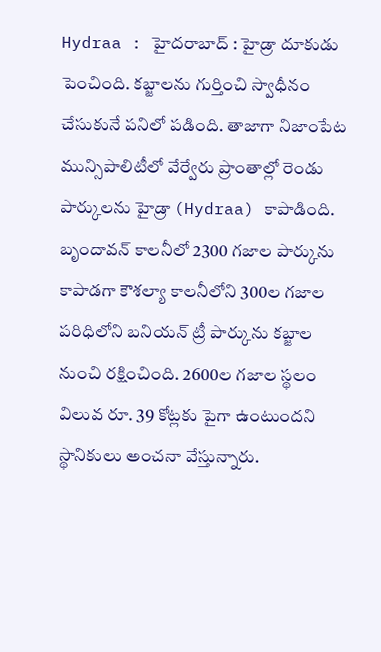Hydraa : హైదరాబాద్ : హైడ్రా దూకుడు పెంచింది. కబ్జాలను గుర్తించి స్వాధీనం చేసుకునే పనిలో పడింది. తాజాగా నిజాంపేట మున్సిపాలిటీలో వేర్వేరు ప్రాంతాల్లో రెండు పార్కులను హైడ్రా (Hydraa) కాపాడింది. బృందావన్ కాలనీలో 2300 గజాల పార్కును కాపాడగా కౌశల్యా కాలనీలోని 300ల గజాల పరిధిలోని బనియన్ ట్రీ పార్కును కబ్జాల నుంచి రక్షించింది. 2600ల గజాల స్థలం విలువ రూ. 39 కోట్లకు పైగా ఉంటుందని స్థానికులు అంచనా వేస్తున్నారు.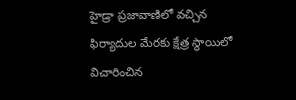హైడ్రా ప్రజావాణిలో వచ్చిన ఫిర్యాదుల మేరకు క్షేత్ర స్థాయిలో విచారించిన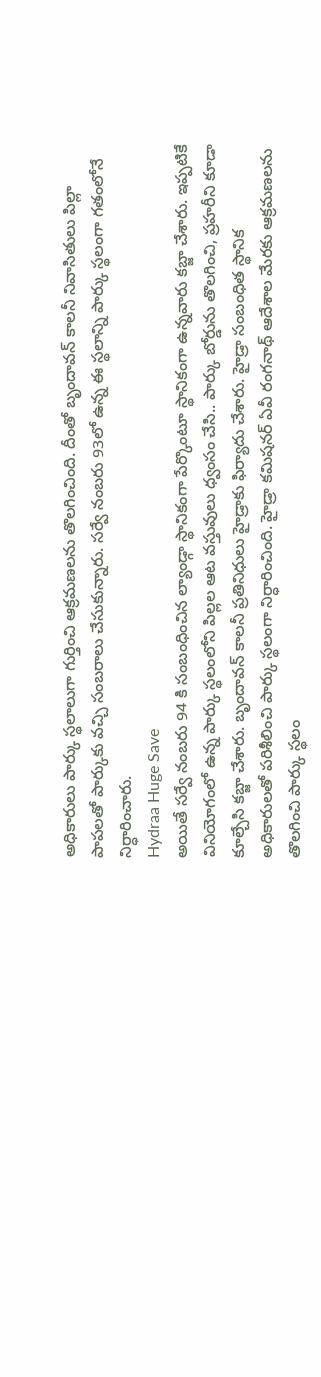అధికారులు పార్కు స్థలాలుగా గుర్తించి ఆక్రమణలను తొలగించింది. దీంతో బృందావన్ కాలనీ నివాసితులు పిల్లా పాపలతో పార్కుకు వచ్చి సంబరాలు చేసుకున్నారు. సర్వే నంబరు 93లో ఉన్న ఈ స్థలాన్ని పార్కు స్థలంగా గతంలోనే నిర్ధారించారు.
Hydraa Huge Save
అయితే సర్వే నంబరు 94 కి సంబంధించిన ల్యాండ్గా స్థానికంగా పేర్కొంటూ స్థానికంగా ఉన్నవారు కబ్జా చేశారు. ఇప్పటికే వినియోగంలో ఉన్న పార్కు స్థలంలోని పిల్లల ఆట వస్తువులు ధ్వంసం చేసి.. పార్కు బోర్డును తొలగించి, ప్రహరీని కూడా కూల్చేసి కబ్జా చేశారు. బృందావన్ కాలనీ ప్రతినిధులు హైడ్రాకు ఫిర్యాదు చేశారు. హైడ్రా సంబంధిత స్థానిక అధికారులతో పరిశీలించి పార్కు స్థలంగా నిర్ధారించింది. హైడ్రా కమిషనర్ ఏవీ రంగనాథ్ ఆదేశాల మేరకు ఆక్రమణలను తొలగించి పార్కు స్థలం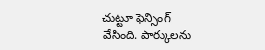చుట్టూ ఫెన్సింగ్ వేసింది. పార్కులను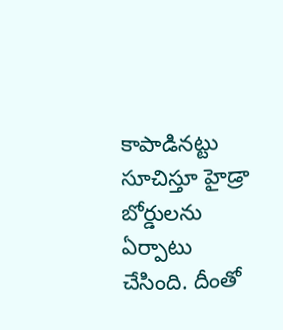కాపాడినట్టు సూచిస్తూ హైడ్రా బోర్డులను ఏర్పాటు చేసింది. దీంతో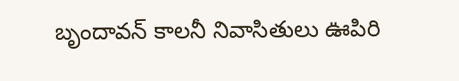బృందావన్ కాలనీ నివాసితులు ఊపిరి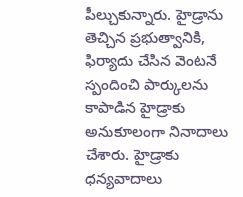పీల్చుకున్నారు. హైడ్రాను తెచ్చిన ప్రభుత్వానికి, ఫిర్యాదు చేసిన వెంటనే స్పందించి పార్కులను కాపాడిన హైడ్రాకు అనుకూలంగా నినాదాలు చేశారు. హైడ్రాకు ధన్యవాదాలు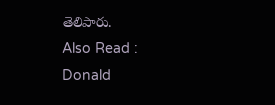తెలిపారు.
Also Read : Donald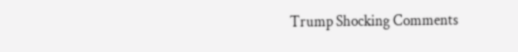Trump Shocking Comments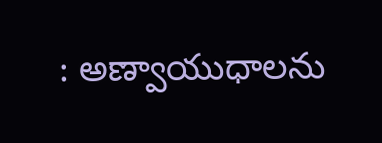: అణ్వాయుధాలను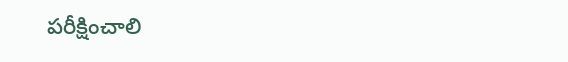పరీక్షించాలి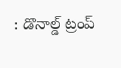: డొనాల్డ్ ట్రంప్